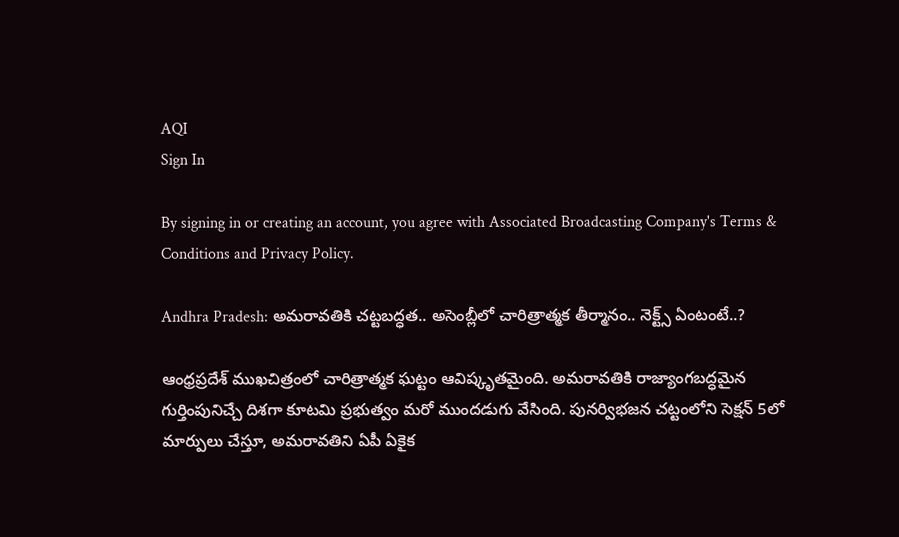AQI
Sign In

By signing in or creating an account, you agree with Associated Broadcasting Company's Terms & Conditions and Privacy Policy.

Andhra Pradesh: అమరావతికి చట్టబద్ధత.. అసెంబ్లీలో చారిత్రాత్మక తీర్మానం.. నెక్ట్స్ ఏంటంటే..?

ఆంధ్రప్రదేశ్ ముఖచిత్రంలో చారిత్రాత్మక ఘట్టం ఆవిష్కృతమైంది. అమరావతికి రాజ్యాంగబద్ధమైన గుర్తింపునిచ్చే దిశగా కూటమి ప్రభుత్వం మరో ముందడుగు వేసింది. పునర్విభజన చట్టంలోని సెక్షన్ 5లో మార్పులు చేస్తూ, అమరావతిని ఏపీ ఏకైక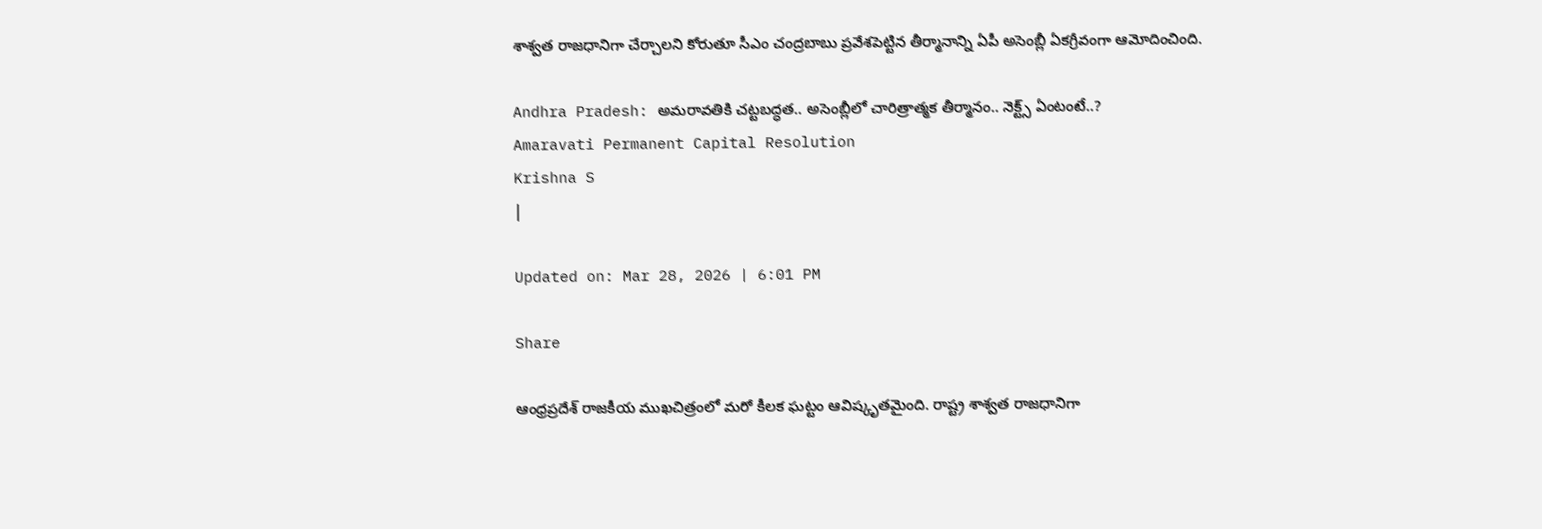శాశ్వత రాజధానిగా చేర్చాలని కోరుతూ సీఎం చంద్రబాబు ప్రవేశపెట్టిన తీర్మానాన్ని ఏపీ అసెంబ్లీ ఏకగ్రీవంగా ఆమోదించింది.

Andhra Pradesh: అమరావతికి చట్టబద్ధత.. అసెంబ్లీలో చారిత్రాత్మక తీర్మానం.. నెక్ట్స్ ఏంటంటే..?
Amaravati Permanent Capital Resolution
Krishna S
|

Updated on: Mar 28, 2026 | 6:01 PM

Share

ఆంధ్రప్రదేశ్ రాజకీయ ముఖచిత్రంలో మరో కీలక ఘట్టం ఆవిష్కృతమైంది. రాష్ట్ర శాశ్వత రాజధానిగా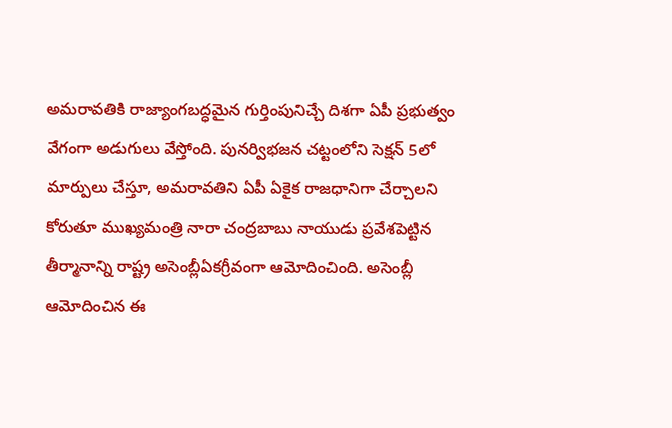అమరావతికి రాజ్యాంగబద్ధమైన గుర్తింపునిచ్చే దిశగా ఏపీ ప్రభుత్వం వేగంగా అడుగులు వేస్తోంది. పునర్విభజన చట్టంలోని సెక్షన్ 5లో మార్పులు చేస్తూ, అమరావతిని ఏపీ ఏకైక రాజధానిగా చేర్చాలని కోరుతూ ముఖ్యమంత్రి నారా చంద్రబాబు నాయుడు ప్రవేశపెట్టిన తీర్మానాన్ని రాష్ట్ర అసెంబ్లీఏకగ్రీవంగా ఆమోదించింది. అసెంబ్లీ ఆమోదించిన ఈ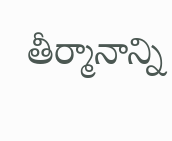తీర్మానాన్ని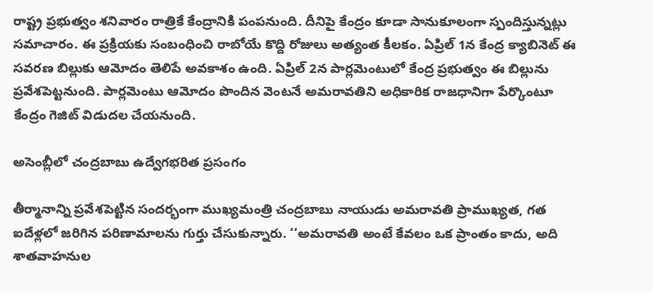రాష్ట్ర ప్రభుత్వం శనివారం రాత్రికే కేంద్రానికి పంపనుంది. దీనిపై కేంద్రం కూడా సానుకూలంగా స్పందిస్తున్నట్లు సమాచారం. ఈ ప్రక్రియకు సంబంధించి రాబోయే కొద్ది రోజులు అత్యంత కీలకం. ఏప్రిల్ 1న కేంద్ర క్యాబినెట్ ఈ సవరణ బిల్లుకు ఆమోదం తెలిపే అవకాశం ఉంది. ఏప్రిల్ 2న పార్లమెంటులో కేంద్ర ప్రభుత్వం ఈ బిల్లును ప్రవేశపెట్టనుంది. పార్లమెంటు ఆమోదం పొందిన వెంటనే అమరావతిని అధికారిక రాజధానిగా పేర్కొంటూ కేంద్రం గెజిట్ విడుదల చేయనుంది.

అసెంబ్లీలో చంద్రబాబు ఉద్వేగభరిత ప్రసంగం

తీర్మానాన్ని ప్రవేశపెట్టిన సందర్భంగా ముఖ్యమంత్రి చంద్రబాబు నాయుడు అమరావతి ప్రాముఖ్యత, గత ఐదేళ్లలో జరిగిన పరిణామాలను గుర్తు చేసుకున్నారు. ‘‘అమరావతి అంటే కేవలం ఒక ప్రాంతం కాదు, అది శాతవాహనుల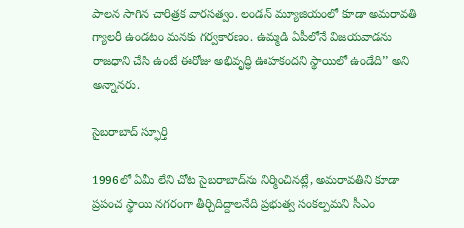పాలన సాగిన చారిత్రక వారసత్వం. లండన్ మ్యూజియంలో కూడా అమరావతి గ్యాలరీ ఉండటం మనకు గర్వకారణం. ఉమ్మడి ఏపీలోనే విజయవాడను రాజధాని చేసి ఉంటే ఈరోజు అభివృద్ధి ఊహకందని స్థాయిలో ఉండేది’’ అని అన్నానరు.

సైబరాబాద్ స్ఫూర్తి

1996లో ఏమీ లేని చోట సైబరాబాద్‌ను నిర్మించినట్లే, అమరావతిని కూడా ప్రపంచ స్థాయి నగరంగా తీర్చిదిద్దాలనేది ప్రభుత్వ సంకల్పమని సీఎం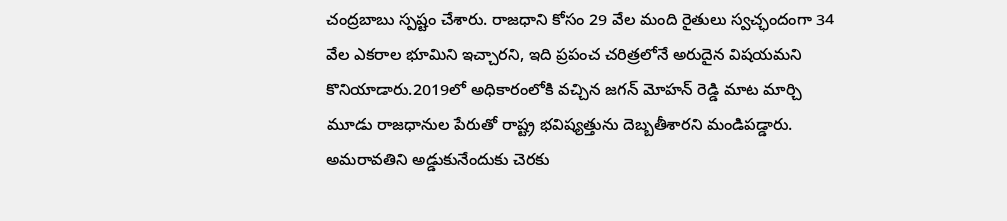చంద్రబాబు స్పష్టం చేశారు. రాజధాని కోసం 29 వేల మంది రైతులు స్వచ్ఛందంగా 34 వేల ఎకరాల భూమిని ఇచ్చారని, ఇది ప్రపంచ చరిత్రలోనే అరుదైన విషయమని కొనియాడారు.2019లో అధికారంలోకి వచ్చిన జగన్ మోహన్ రెడ్డి మాట మార్చి మూడు రాజధానుల పేరుతో రాష్ట్ర భవిష్యత్తును దెబ్బతీశారని మండిపడ్డారు. అమరావతిని అడ్డుకునేందుకు చెరకు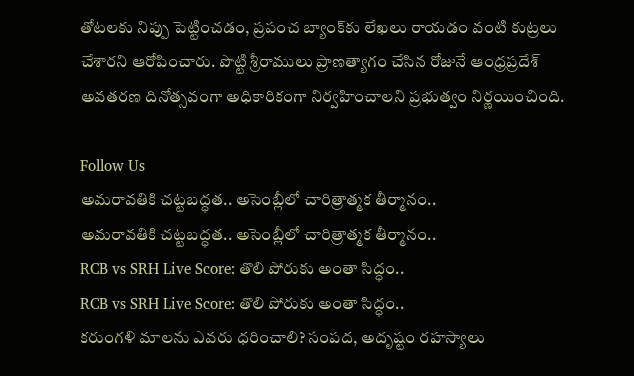తోటలకు నిప్పు పెట్టించడం, ప్రపంచ బ్యాంక్‌కు లేఖలు రాయడం వంటి కుట్రలు చేశారని ఆరోపించారు. పొట్టి శ్రీరాములు ప్రాణత్యాగం చేసిన రోజునే ఆంధ్రప్రదేశ్ అవతరణ దినోత్సవంగా అధికారికంగా నిర్వహించాలని ప్రభుత్వం నిర్ణయించింది.

Follow Us
అమరావతికి చట్టబద్ధత.. అసెంబ్లీలో చారిత్రాత్మక తీర్మానం..
అమరావతికి చట్టబద్ధత.. అసెంబ్లీలో చారిత్రాత్మక తీర్మానం..
RCB vs SRH Live Score: తొలి పోరుకు అంతా సిద్ధం..
RCB vs SRH Live Score: తొలి పోరుకు అంతా సిద్ధం..
కరుంగళి మాలను ఎవరు ధరించాలి? సంపద, అదృష్టం రహస్యాలు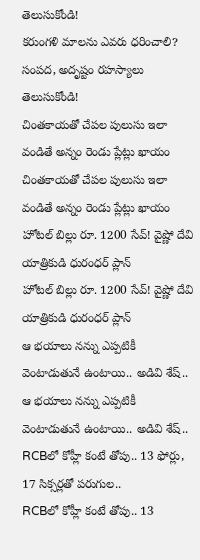తెలుసుకోండి!
కరుంగళి మాలను ఎవరు ధరించాలి? సంపద, అదృష్టం రహస్యాలు తెలుసుకోండి!
చింతకాయతో చేపల పులుసు ఇలా వండితే అన్నం రెండు ప్లేట్లు ఖాయం
చింతకాయతో చేపల పులుసు ఇలా వండితే అన్నం రెండు ప్లేట్లు ఖాయం
హోటల్ బిల్లు రూ. 1200 సేవ్! వైష్ణో దేవి యాత్రికుడి ధురంధర్ ప్లాన్
హోటల్ బిల్లు రూ. 1200 సేవ్! వైష్ణో దేవి యాత్రికుడి ధురంధర్ ప్లాన్
ఆ భయాలు నన్ను ఎప్పటికీ వెంటాడుతునే ఉంటాయి.. అడివి శేష్..
ఆ భయాలు నన్ను ఎప్పటికీ వెంటాడుతునే ఉంటాయి.. అడివి శేష్..
RCBలో కోహ్లీ కంటే తోపు.. 13 ఫోర్లు, 17 సిక్సర్లతో పరుగుల..
RCBలో కోహ్లీ కంటే తోపు.. 13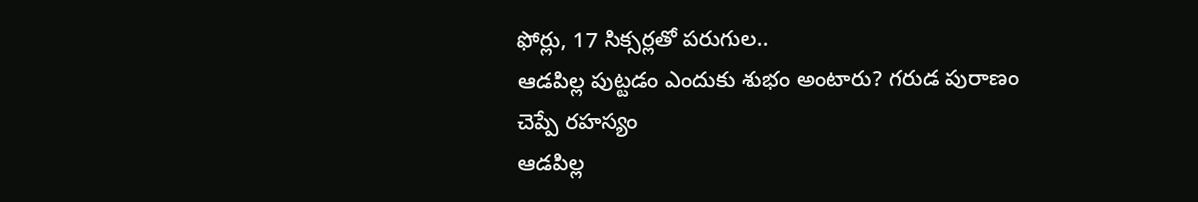ఫోర్లు, 17 సిక్సర్లతో పరుగుల..
ఆడపిల్ల పుట్టడం ఎందుకు శుభం అంటారు? గరుడ పురాణం చెప్పే రహస్యం
ఆడపిల్ల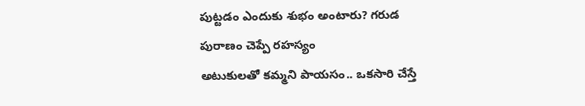పుట్టడం ఎందుకు శుభం అంటారు? గరుడ పురాణం చెప్పే రహస్యం
అటుకులతో కమ్మని పాయసం.. ఒకసారి చేస్తే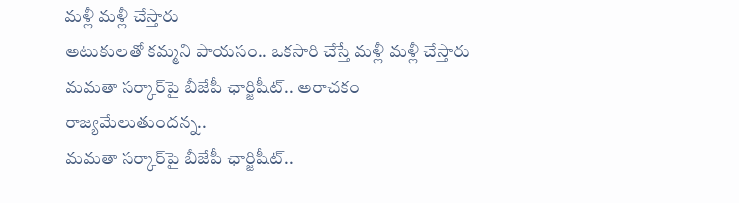మళ్లీ మళ్లీ చేస్తారు
అటుకులతో కమ్మని పాయసం.. ఒకసారి చేస్తే మళ్లీ మళ్లీ చేస్తారు
మమతా సర్కార్‌పై బీజేపీ ఛార్జిషీట్.. అరాచకం రాజ్యమేలుతుందన్న..
మమతా సర్కార్‌పై బీజేపీ ఛార్జిషీట్..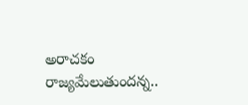అరాచకం రాజ్యమేలుతుందన్న..